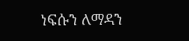ነፍሱን ለማዳን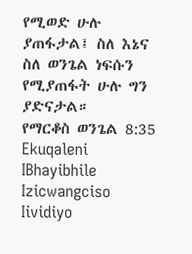የሚወድ ሁሉ ያጠፋታል፤ ስለ እኔና ስለ ወንጌል ነፍሱን የሚያጠፋት ሁሉ ግን ያድናታል።
የማርቆስ ወንጌል 8:35
Ekuqaleni
IBhayibhile
Izicwangciso
Iividiyo